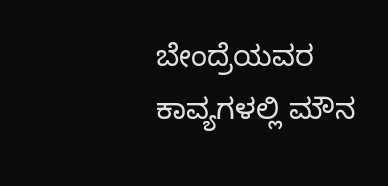ಬೇಂದ್ರೆಯವರ ಕಾವ್ಯಗಳಲ್ಲಿ ಮೌನ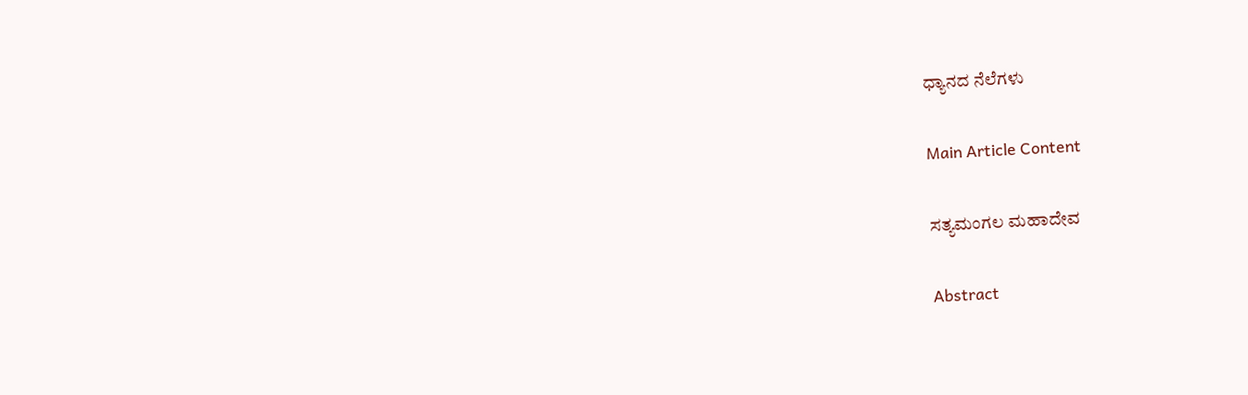ಧ್ಯಾನದ ನೆಲೆಗಳು

Main Article Content

ಸತ್ಯಮಂಗಲ ಮಹಾದೇವ

Abstract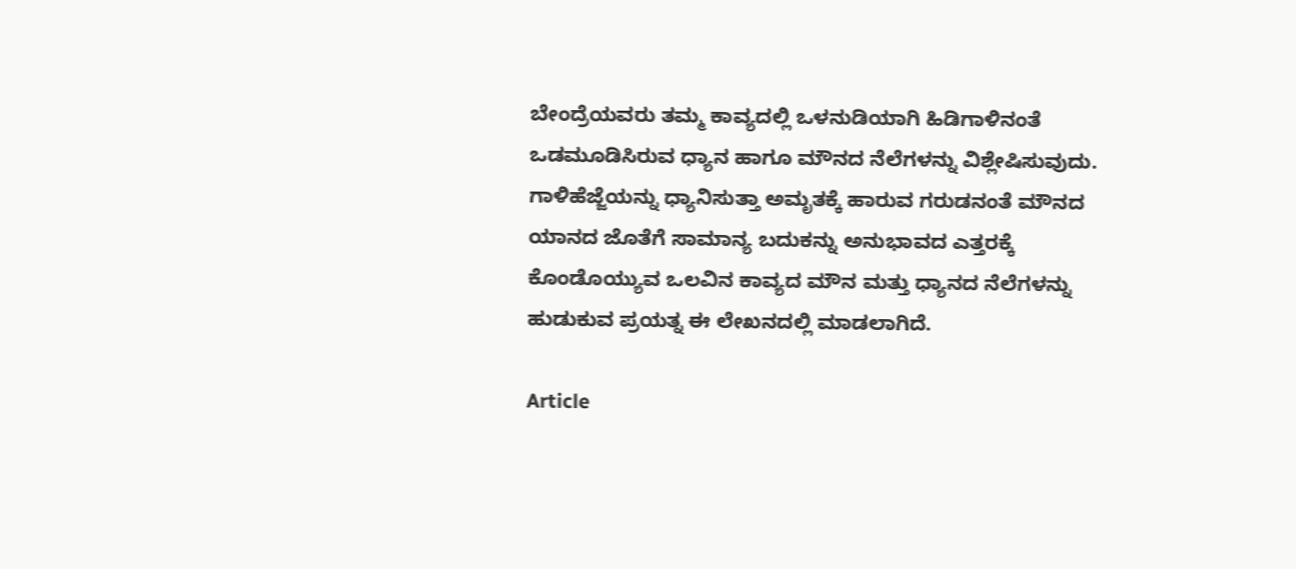ಬೇಂದ್ರೆಯವರು ತಮ್ಮ ಕಾವ್ಯದಲ್ಲಿ ಒಳನುಡಿಯಾಗಿ ಹಿಡಿಗಾಳಿನಂತೆ ಒಡಮೂಡಿಸಿರುವ ಧ್ಯಾನ ಹಾಗೂ ಮೌನದ ನೆಲೆಗಳನ್ನು ವಿಶ್ಲೇಷಿಸುವುದು. ಗಾಳಿಹೆಜ್ಜೆಯನ್ನು ಧ್ಯಾನಿಸುತ್ತಾ ಅಮೃತಕ್ಕೆ ಹಾರುವ ಗರುಡನಂತೆ ಮೌನದ ಯಾನದ ಜೊತೆಗೆ ಸಾಮಾನ್ಯ ಬದುಕನ್ನು ಅನುಭಾವದ ಎತ್ತರಕ್ಕೆ ಕೊಂಡೊಯ್ಯುವ ಒಲವಿನ ಕಾವ್ಯದ ಮೌನ ಮತ್ತು ಧ್ಯಾನದ ನೆಲೆಗಳನ್ನು ಹುಡುಕುವ ಪ್ರಯತ್ನ ಈ ಲೇಖನದಲ್ಲಿ ಮಾಡಲಾಗಿದೆ.

Article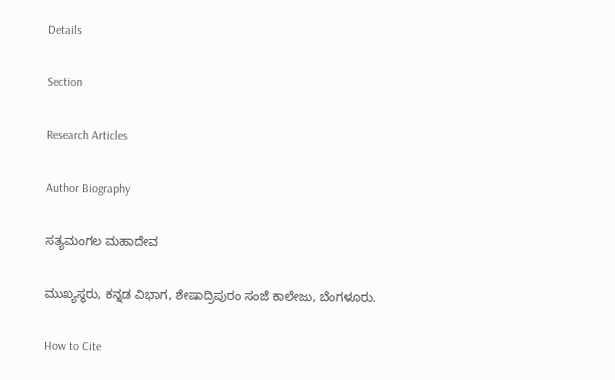Details

Section

Research Articles

Author Biography

ಸತ್ಯಮಂಗಲ ಮಹಾದೇವ

ಮುಖ್ಯಸ್ಥರು, ಕನ್ನಡ ವಿಭಾಗ, ಶೇಷಾದ್ರಿಪುರಂ ಸಂಜೆ ಕಾಲೇಜು, ಬೆಂಗಳೂರು.

How to Cite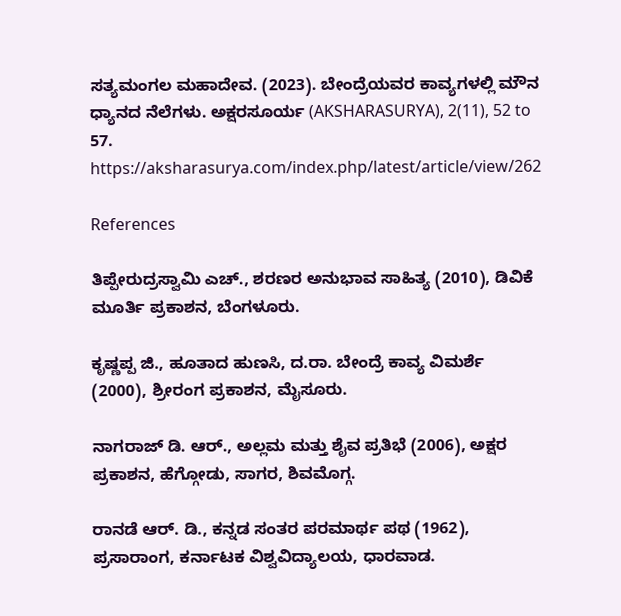ಸತ್ಯಮಂಗಲ ಮಹಾದೇವ. (2023). ಬೇಂದ್ರೆಯವರ ಕಾವ್ಯಗಳಲ್ಲಿ ಮೌನ ಧ್ಯಾನದ ನೆಲೆಗಳು. ಅಕ್ಷರಸೂರ್ಯ (AKSHARASURYA), 2(11), 52 to 57. https://aksharasurya.com/index.php/latest/article/view/262

References

ತಿಪ್ಪೇರುದ್ರಸ್ವಾಮಿ ಎಚ್., ಶರಣರ ಅನುಭಾವ ಸಾಹಿತ್ಯ (2010), ಡಿವಿಕೆ ಮೂರ್ತಿ ಪ್ರಕಾಶನ, ಬೆಂಗಳೂರು.

ಕೃಷ್ಣಪ್ಪ ಜಿ., ಹೂತಾದ ಹುಣಸಿ, ದ.ರಾ. ಬೇಂದ್ರೆ ಕಾವ್ಯ ವಿಮರ್ಶೆ (2000), ಶ್ರೀರಂಗ ಪ್ರಕಾಶನ, ಮೈಸೂರು.

ನಾಗರಾಜ್ ಡಿ. ಆರ್., ಅಲ್ಲಮ ಮತ್ತು ಶೈವ ಪ್ರತಿಭೆ (2006), ಅಕ್ಷರ ಪ್ರಕಾಶನ, ಹೆಗ್ಗೋಡು, ಸಾಗರ, ಶಿವಮೊಗ್ಗ.

ರಾನಡೆ ಆರ್. ಡಿ., ಕನ್ನಡ ಸಂತರ ಪರಮಾರ್ಥ ಪಥ (1962), ಪ್ರಸಾರಾಂಗ, ಕರ್ನಾಟಕ ವಿಶ್ವವಿದ್ಯಾಲಯ, ಧಾರವಾಡ.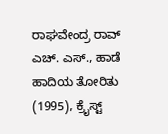ರಾಘವೇಂದ್ರ ರಾವ್ ಎಚ್. ಎಸ್., ಹಾಡೆ ಹಾದಿಯ ತೋರಿತು (1995), ಕ್ರೈಸ್ಟ್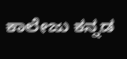ಕಾಲೇಜು ಕನ್ನಡ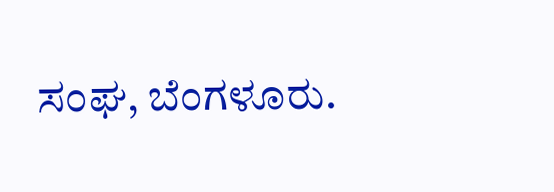ಸಂಘ, ಬೆಂಗಳೂರು.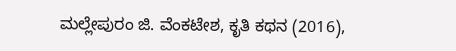ಮಲ್ಲೇಪುರಂ ಜಿ. ವೆಂಕಟೇಶ, ಕೃತಿ ಕಥನ (2016),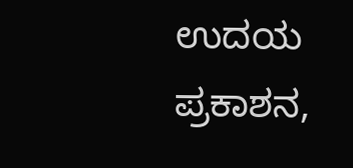ಉದಯ ಪ್ರಕಾಶನ,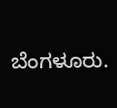ಬೆಂಗಳೂರು.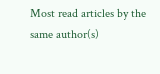Most read articles by the same author(s)